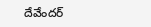దేవేందర్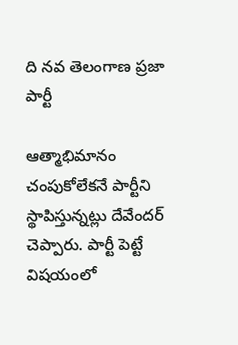ది నవ తెలంగాణ ప్రజా పార్టీ

ఆత్మాభిమానం చంపుకోలేకనే పార్టీని స్థాపిస్తున్నట్లు దేవేందర్ చెప్పారు. పార్టీ పెట్టే విషయంలో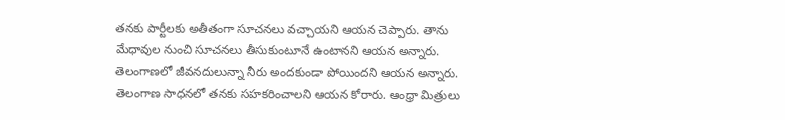తనకు పార్టీలకు అతీతంగా సూచనలు వచ్చాయని ఆయన చెప్పారు. తాను మేధావుల నుంచి సూచనలు తీసుకుంటూనే ఉంటానని ఆయన అన్నారు. తెలంగాణలో జీవనదులున్నా నీరు అందకుండా పోయిందని ఆయన అన్నారు. తెలంగాణ సాధనలో తనకు సహకరించాలని ఆయన కోరారు. ఆంధ్రా మిత్రులు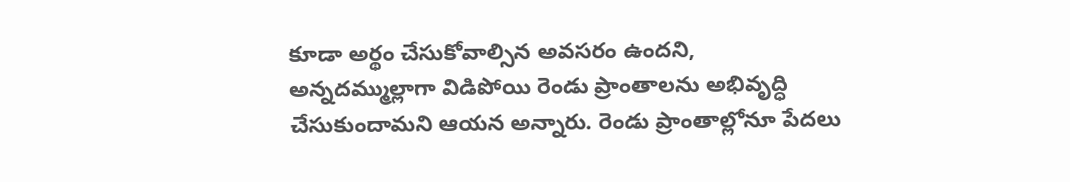కూడా అర్థం చేసుకోవాల్సిన అవసరం ఉందని, అన్నదమ్ముల్లాగా విడిపోయి రెండు ప్రాంతాలను అభివృద్ధి చేసుకుందామని ఆయన అన్నారు. రెండు ప్రాంతాల్లోనూ పేదలు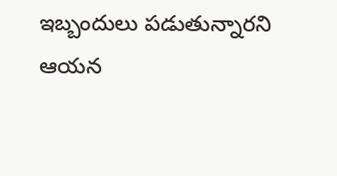ఇబ్బందులు పడుతున్నారని ఆయన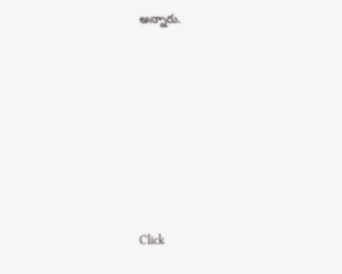అన్నారు.












Click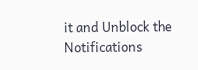it and Unblock the Notifications